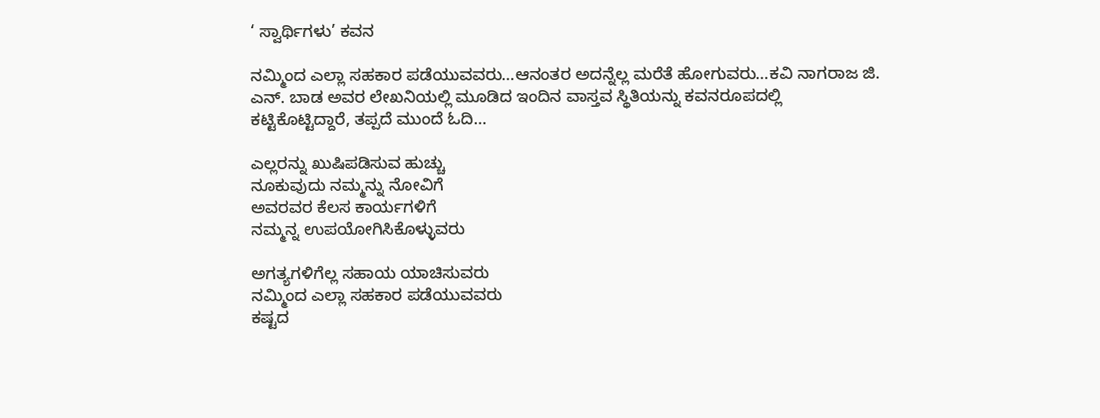‘ ಸ್ವಾರ್ಥಿಗಳು’ ಕವನ

ನಮ್ಮಿಂದ ಎಲ್ಲಾ ಸಹಕಾರ ಪಡೆಯುವವರು…ಆನಂತರ ಅದನ್ನೆಲ್ಲ ಮರೆತೆ ಹೋಗುವರು…ಕವಿ ನಾಗರಾಜ ಜಿ. ಎನ್. ಬಾಡ ಅವರ ಲೇಖನಿಯಲ್ಲಿ ಮೂಡಿದ ಇಂದಿನ ವಾಸ್ತವ ಸ್ಥಿತಿಯನ್ನು ಕವನರೂಪದಲ್ಲಿ ಕಟ್ಟಿಕೊಟ್ಟಿದ್ದಾರೆ, ತಪ್ಪದೆ ಮುಂದೆ ಓದಿ…

ಎಲ್ಲರನ್ನು ಖುಷಿಪಡಿಸುವ ಹುಚ್ಚು
ನೂಕುವುದು ನಮ್ಮನ್ನು ನೋವಿಗೆ
ಅವರವರ ಕೆಲಸ ಕಾರ್ಯಗಳಿಗೆ
ನಮ್ಮನ್ನ ಉಪಯೋಗಿಸಿಕೊಳ್ಳುವರು

ಅಗತ್ಯಗಳಿಗೆಲ್ಲ ಸಹಾಯ ಯಾಚಿಸುವರು
ನಮ್ಮಿಂದ ಎಲ್ಲಾ ಸಹಕಾರ ಪಡೆಯುವವರು
ಕಷ್ಟದ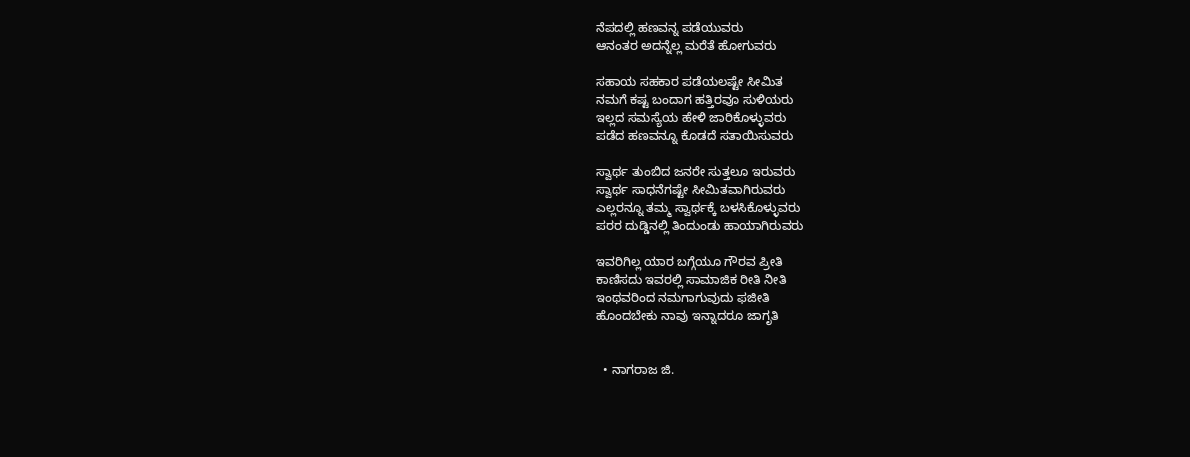ನೆಪದಲ್ಲಿ ಹಣವನ್ನ ಪಡೆಯುವರು
ಆನಂತರ ಅದನ್ನೆಲ್ಲ ಮರೆತೆ ಹೋಗುವರು

ಸಹಾಯ ಸಹಕಾರ ಪಡೆಯಲಷ್ಟೇ ಸೀಮಿತ
ನಮಗೆ ಕಷ್ಟ ಬಂದಾಗ ಹತ್ತಿರವೂ ಸುಳಿಯರು
ಇಲ್ಲದ ಸಮಸ್ಯೆಯ ಹೇಳಿ ಜಾರಿಕೊಳ್ಳುವರು
ಪಡೆದ ಹಣವನ್ನೂ ಕೊಡದೆ ಸತಾಯಿಸುವರು

ಸ್ವಾರ್ಥ ತುಂಬಿದ ಜನರೇ ಸುತ್ತಲೂ ಇರುವರು
ಸ್ವಾರ್ಥ ಸಾಧನೆಗಷ್ಟೇ ಸೀಮಿತವಾಗಿರುವರು
ಎಲ್ಲರನ್ನೂ ತಮ್ಮ ಸ್ವಾರ್ಥಕ್ಕೆ ಬಳಸಿಕೊಳ್ಳುವರು
ಪರರ ದುಡ್ಡಿನಲ್ಲಿ ತಿಂದುಂಡು ಹಾಯಾಗಿರುವರು

ಇವರಿಗಿಲ್ಲ ಯಾರ ಬಗ್ಗೆಯೂ ಗೌರವ ಪ್ರೀತಿ
ಕಾಣಿಸದು ಇವರಲ್ಲಿ ಸಾಮಾಜಿಕ ರೀತಿ ನೀತಿ
ಇಂಥವರಿಂದ ನಮಗಾಗುವುದು ಫಜೀತಿ
ಹೊಂದಬೇಕು ನಾವು ಇನ್ನಾದರೂ ಜಾಗೃತಿ


  • ನಾಗರಾಜ ಜಿ.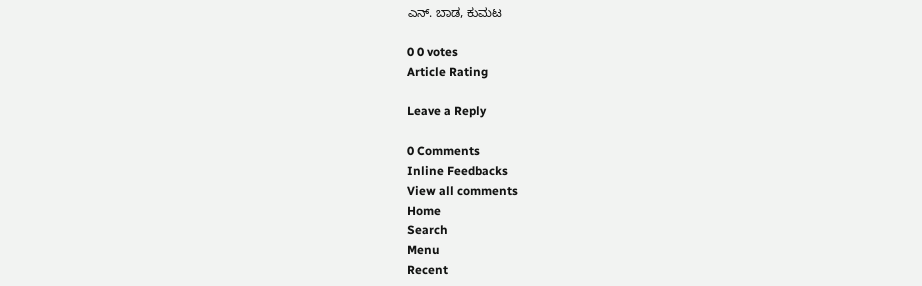ಎನ್. ಬಾಡ, ಕುಮಟ

0 0 votes
Article Rating

Leave a Reply

0 Comments
Inline Feedbacks
View all comments
Home
Search
Menu
Recent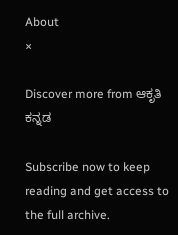About
×

Discover more from ಆಕೃತಿ ಕನ್ನಡ

Subscribe now to keep reading and get access to the full archive.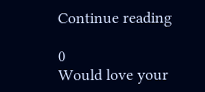Continue reading

0
Would love your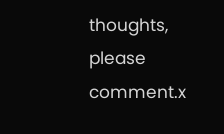thoughts, please comment.x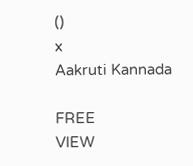()
x
Aakruti Kannada

FREE
VIEW